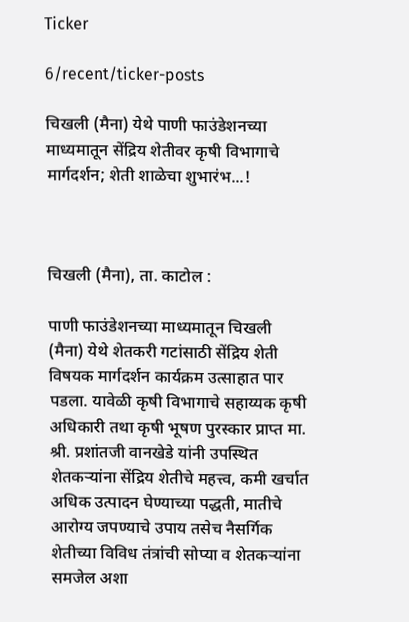Ticker

6/recent/ticker-posts

चिखली (मैना) येथे पाणी फाउंडेशनच्या माध्यमातून सेंद्रिय शेतीवर कृषी विभागाचे मार्गदर्शन; शेती शाळेचा शुभारंभ...!



चिखली (मैना), ता. काटोल :

पाणी फाउंडेशनच्या माध्यमातून चिखली (मैना) येथे शेतकरी गटांसाठी सेंद्रिय शेती विषयक मार्गदर्शन कार्यक्रम उत्साहात पार पडला. यावेळी कृषी विभागाचे सहाय्यक कृषी अधिकारी तथा कृषी भूषण पुरस्कार प्राप्त मा. श्री. प्रशांतजी वानखेडे यांनी उपस्थित शेतकऱ्यांना सेंद्रिय शेतीचे महत्त्व, कमी खर्चात अधिक उत्पादन घेण्याच्या पद्धती, मातीचे आरोग्य जपण्याचे उपाय तसेच नैसर्गिक शेतीच्या विविध तंत्रांची सोप्या व शेतकऱ्यांना समजेल अशा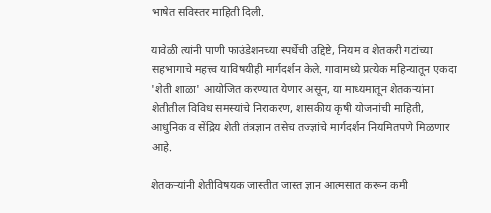भाषेत सविस्तर माहिती दिली.

यावेळी त्यांनी पाणी फाउंडेशनच्या स्पर्धेची उद्दिष्टे, नियम व शेतकरी गटांच्या सहभागाचे महत्त्व याविषयीही मार्गदर्शन केले. गावामध्ये प्रत्येक महिन्यातून एकदा 'शेती शाळा' आयोजित करण्यात येणार असून, या माध्यमातून शेतकऱ्यांना शेतीतील विविध समस्यांचे निराकरण, शासकीय कृषी योजनांची माहिती, आधुनिक व सेंद्रिय शेती तंत्रज्ञान तसेच तज्ज्ञांचे मार्गदर्शन नियमितपणे मिळणार आहे.

शेतकऱ्यांनी शेतीविषयक जास्तीत जास्त ज्ञान आत्मसात करून कमी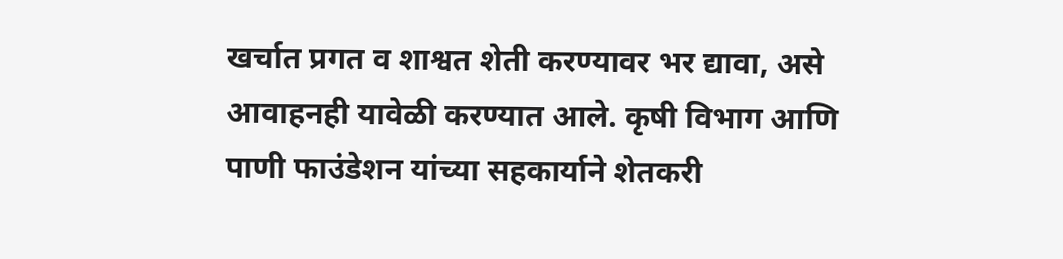खर्चात प्रगत व शाश्वत शेती करण्यावर भर द्यावा, असे आवाहनही यावेळी करण्यात आले. कृषी विभाग आणि पाणी फाउंडेशन यांच्या सहकार्याने शेतकरी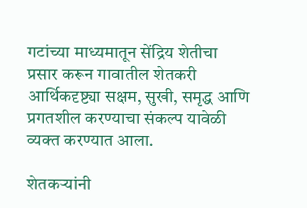गटांच्या माध्यमातून सेंद्रिय शेतीचा प्रसार करून गावातील शेतकरी आर्थिकदृष्ट्या सक्षम, सुखी, समृद्ध आणि प्रगतशील करण्याचा संकल्प यावेळी व्यक्त करण्यात आला.

शेतकऱ्यांनी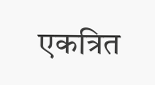एकत्रित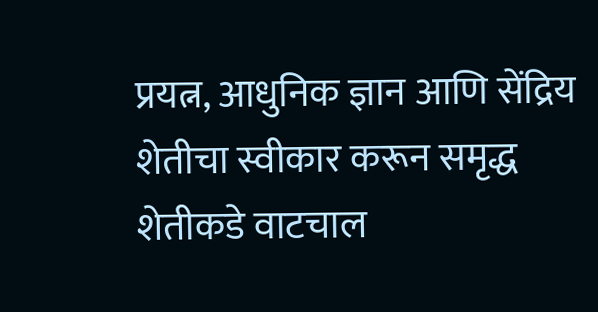प्रयत्न, आधुनिक ज्ञान आणि सेंद्रिय शेतीचा स्वीकार करून समृद्ध शेतीकडे वाटचाल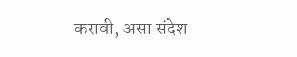करावी, असा संदेश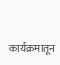कार्यक्रमातून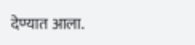देण्यात आला.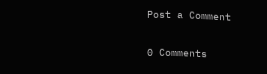Post a Comment

0 Comments